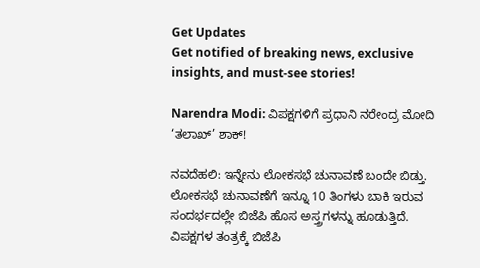Get Updates
Get notified of breaking news, exclusive insights, and must-see stories!

Narendra Modi: ವಿಪಕ್ಷಗಳಿಗೆ ಪ್ರಧಾನಿ ನರೇಂದ್ರ ಮೋದಿ ‘ತಲಾಖ್’ ಶಾಕ್!

ನವದೆಹಲಿ: ಇನ್ನೇನು ಲೋಕಸಭೆ ಚುನಾವಣೆ ಬಂದೇ ಬಿಡ್ತು. ಲೋಕಸಭೆ ಚುನಾವಣೆಗೆ ಇನ್ನೂ 10 ತಿಂಗಳು ಬಾಕಿ ಇರುವ ಸಂದರ್ಭದಲ್ಲೇ ಬಿಜೆಪಿ ಹೊಸ ಅಸ್ತ್ರಗಳನ್ನು ಹೂಡುತ್ತಿದೆ. ವಿಪಕ್ಷಗಳ ತಂತ್ರಕ್ಕೆ ಬಿಜೆಪಿ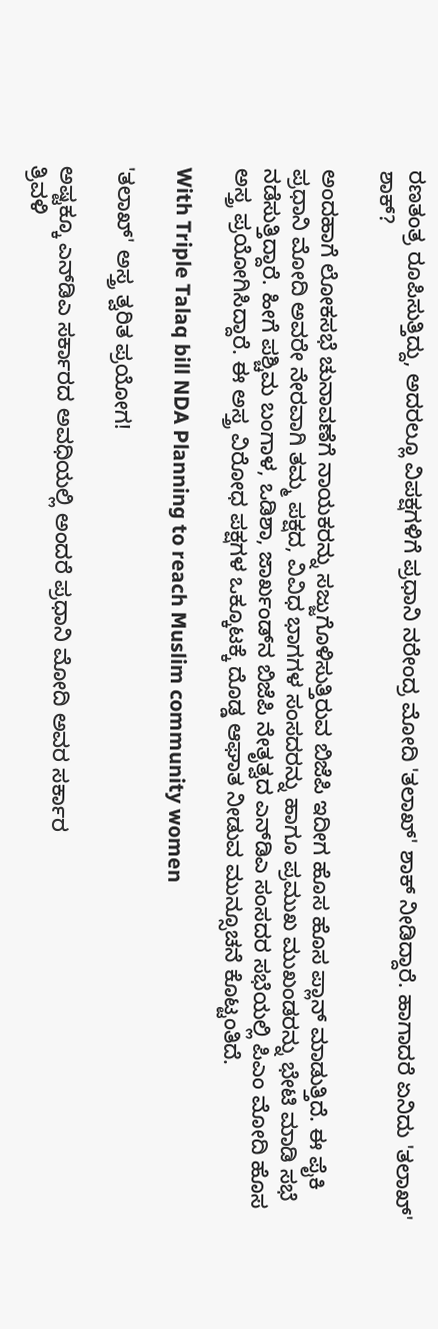ರಣತಂತ್ರ ರೂಪಿಸುತ್ತಿದ್ದು, ಅದರಲ್ಲೂ ವಿಪಕ್ಷಗಳಿಗೆ ಪ್ರಧಾನಿ ನರೇಂದ್ರ ಮೋದಿ 'ತಲಾಖ್' ಶಾಕ್ ನೀಡಿದ್ದಾರೆ. ಹಾಗಾದರೆ ಏನಿದು 'ತಲಾಖ್' ಶಾಕ್?

ಅಂದಹಾಗೆ ಲೋಕಸಭೆ ಚುನಾವಣೆಗೆ ನಾಯಕರನ್ನು ಸಜ್ಜುಗೊಳಿಸುತ್ತಿರುವ ಬಿಜೆಪಿ ಇದೀಗ ಹೊಸ ಹೊಸ ಪ್ಲಾನ್ ಮಾಡುತ್ತಿದೆ. ಈ ಪೈಕಿ ಪ್ರಧಾನಿ ಮೋದಿ ಅವರೇ ನೇರವಾಗಿ ತಮ್ಮ ಪಕ್ಷದ, ವಿವಿಧ ಭಾಗಗಳ ಸಂಸದರನ್ನು ಹಾಗೂ ಪ್ರಮುಖ ಮುಖಂಡರನ್ನು ಭೇಟಿ ಮಾಡಿ ಸಭೆ ನಡೆಸುತ್ತಿದ್ದಾರೆ. ಹೀಗೆ ಪಶ್ಚಿಮ ಬಂಗಾಳ, ಒಡಿಶಾ, ಜಾರ್ಖಂಡ್‌ನ ಬಿಜೆಪಿ ನೇತೃತ್ವದ ಎನ್‌ಡಿಎ ಸಂಸದರ ಸಭೆಯಲ್ಲಿ ಪಿಎಂ ಮೋದಿ ಹೊಸ ಅಸ್ತ್ರ ಪ್ರಯೋಗಿಸಿದ್ದಾರೆ. ಈ ಅಸ್ತ್ರ ವಿರೋಧ ಪಕ್ಷಗಳ ಒಕ್ಕೂಟಕ್ಕೆ ದೊಡ್ಡ ಆಘಾತ ನೀಡುವ ಮುನ್ಸೂಚನೆ ಕೊಟ್ಟಂತಿದೆ.

With Triple Talaq bill NDA Planning to reach Muslim community women

'ತಲಾಖ್' ಅಸ್ತ್ರ ತ್ವರಿತ ಪ್ರಯೋಗ!

ಅಷ್ಟಕ್ಕೂ ಎನ್‌ಡಿಎ ಸರ್ಕಾರದ ಅವಧಿಯಲ್ಲಿ ಅಂದರೆ ಪ್ರಧಾನಿ ಮೋದಿ ಅವರ ಸರ್ಕಾರ
ತ್ರಿವಳಿ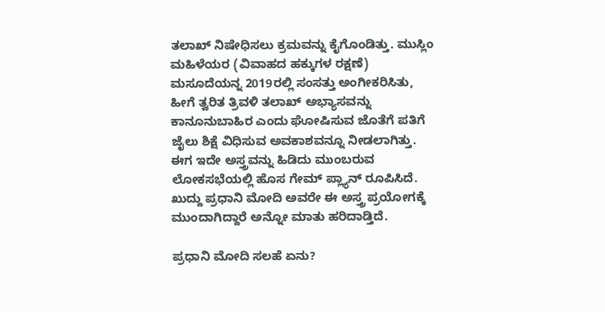ತಲಾಖ್ ನಿಷೇಧಿಸಲು ಕ್ರಮವನ್ನು ಕೈಗೊಂಡಿತ್ತು. ಮುಸ್ಲಿಂ ಮಹಿಳೆಯರ (ವಿವಾಹದ ಹಕ್ಕುಗಳ ರಕ್ಷಣೆ) ಮಸೂದೆಯನ್ನ 2019ರಲ್ಲಿ ಸಂಸತ್ತು ಅಂಗೀಕರಿಸಿತು, ಹೀಗೆ ತ್ವರಿತ ತ್ರಿವಳಿ ತಲಾಖ್ ಅಭ್ಯಾಸವನ್ನು ಕಾನೂನುಬಾಹಿರ ಎಂದು ಘೋಷಿಸುವ ಜೊತೆಗೆ ಪತಿಗೆ ಜೈಲು ಶಿಕ್ಷೆ ವಿಧಿಸುವ ಅವಕಾಶವನ್ನೂ ನೀಡಲಾಗಿತ್ತು. ಈಗ ಇದೇ ಅಸ್ತ್ರವನ್ನು ಹಿಡಿದು ಮುಂಬರುವ ಲೋಕಸಭೆಯಲ್ಲಿ ಹೊಸ ಗೇಮ್ ಪ್ಲ್ಯಾನ್ ರೂಪಿಸಿದೆ. ಖುದ್ದು ಪ್ರಧಾನಿ ಮೋದಿ ಅವರೇ ಈ ಅಸ್ತ್ರ ಪ್ರಯೋಗಕ್ಕೆ ಮುಂದಾಗಿದ್ದಾರೆ ಅನ್ನೋ ಮಾತು ಹರಿದಾಡ್ತಿದೆ.

ಪ್ರಧಾನಿ ಮೋದಿ ಸಲಹೆ ಏನು?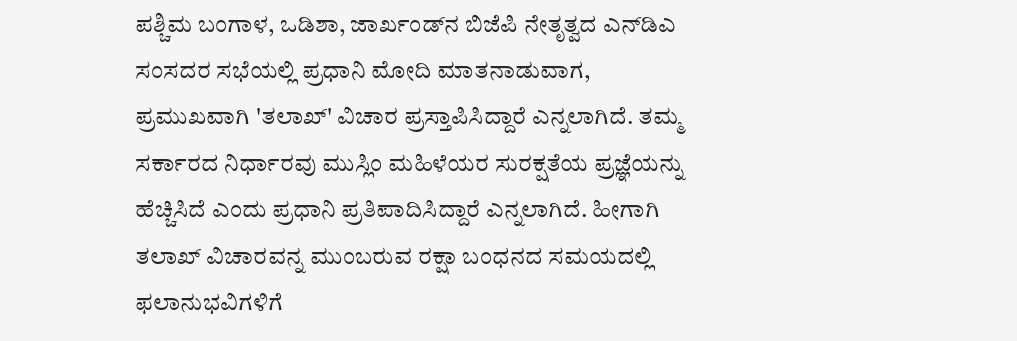ಪಶ್ಚಿಮ ಬಂಗಾಳ, ಒಡಿಶಾ, ಜಾರ್ಖಂಡ್‌ನ ಬಿಜೆಪಿ ನೇತೃತ್ವದ ಎನ್‌ಡಿಎ ಸಂಸದರ ಸಭೆಯಲ್ಲಿ ಪ್ರಧಾನಿ ಮೋದಿ ಮಾತನಾಡುವಾಗ, ಪ್ರಮುಖವಾಗಿ 'ತಲಾಖ್' ವಿಚಾರ ಪ್ರಸ್ತಾಪಿಸಿದ್ದಾರೆ ಎನ್ನಲಾಗಿದೆ. ತಮ್ಮ ಸರ್ಕಾರದ ನಿರ್ಧಾರವು ಮುಸ್ಲಿಂ ಮಹಿಳೆಯರ ಸುರಕ್ಷತೆಯ ಪ್ರಜ್ಞೆಯನ್ನು ಹೆಚ್ಚಿಸಿದೆ ಎಂದು ಪ್ರಧಾನಿ ಪ್ರತಿಪಾದಿಸಿದ್ದಾರೆ ಎನ್ನಲಾಗಿದೆ. ಹೀಗಾಗಿ ತಲಾಖ್ ವಿಚಾರವನ್ನ ಮುಂಬರುವ ರಕ್ಷಾ ಬಂಧನದ ಸಮಯದಲ್ಲಿ ಫಲಾನುಭವಿಗಳಿಗೆ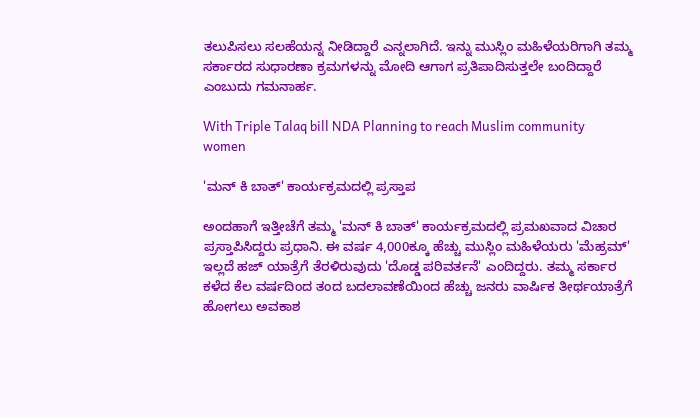ತಲುಪಿಸಲು ಸಲಹೆಯನ್ನ ನೀಡಿದ್ದಾರೆ ಎನ್ನಲಾಗಿದೆ. ಇನ್ನು ಮುಸ್ಲಿಂ ಮಹಿಳೆಯರಿಗಾಗಿ ತಮ್ಮ ಸರ್ಕಾರದ ಸುಧಾರಣಾ ಕ್ರಮಗಳನ್ನು ಮೋದಿ ಆಗಾಗ ಪ್ರತಿಪಾದಿಸುತ್ತಲೇ ಬಂದಿದ್ದಾರೆ ಎಂಬುದು ಗಮನಾರ್ಹ.

With Triple Talaq bill NDA Planning to reach Muslim community women

'ಮನ್ ಕಿ ಬಾತ್' ಕಾರ್ಯಕ್ರಮದಲ್ಲಿ ಪ್ರಸ್ತಾಪ

ಅಂದಹಾಗೆ ಇತ್ತೀಚೆಗೆ ತಮ್ಮ 'ಮನ್ ಕಿ ಬಾತ್' ಕಾರ್ಯಕ್ರಮದಲ್ಲಿ ಪ್ರಮಖವಾದ ವಿಚಾರ ಪ್ರಸ್ತಾಪಿಸಿದ್ದರು ಪ್ರಧಾನಿ. ಈ ವರ್ಷ 4,000ಕ್ಕೂ ಹೆಚ್ಚು ಮುಸ್ಲಿಂ ಮಹಿಳೆಯರು 'ಮೆಹ್ರಮ್' ಇಲ್ಲದೆ ಹಜ್ ಯಾತ್ರೆಗೆ ತೆರಳಿರುವುದು 'ದೊಡ್ಡ ಪರಿವರ್ತನೆ' ಎಂದಿದ್ದರು. ತಮ್ಮ ಸರ್ಕಾರ ಕಳೆದ ಕೆಲ ವರ್ಷದಿಂದ ತಂದ ಬದಲಾವಣೆಯಿಂದ ಹೆಚ್ಚು ಜನರು ವಾರ್ಷಿಕ ತೀರ್ಥಯಾತ್ರೆಗೆ ಹೋಗಲು ಅವಕಾಶ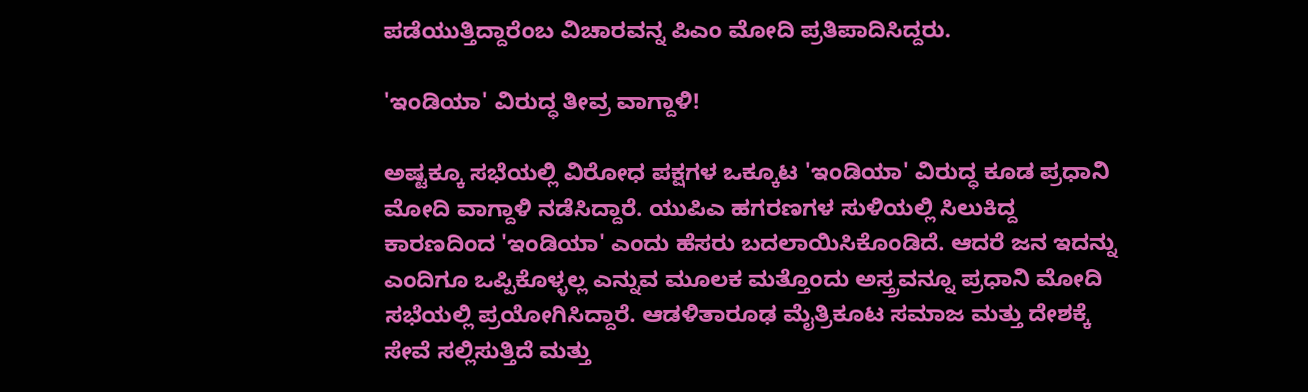ಪಡೆಯುತ್ತಿದ್ದಾರೆಂಬ ವಿಚಾರವನ್ನ ಪಿಎಂ ಮೋದಿ ಪ್ರತಿಪಾದಿಸಿದ್ದರು.

'ಇಂಡಿಯಾ' ವಿರುದ್ಧ ತೀವ್ರ ವಾಗ್ದಾಳಿ!

ಅಷ್ಟಕ್ಕೂ ಸಭೆಯಲ್ಲಿ ವಿರೋಧ ಪಕ್ಷಗಳ ಒಕ್ಕೂಟ 'ಇಂಡಿಯಾ' ವಿರುದ್ಧ ಕೂಡ ಪ್ರಧಾನಿ ಮೋದಿ ವಾಗ್ದಾಳಿ ನಡೆಸಿದ್ದಾರೆ. ಯುಪಿಎ ಹಗರಣಗಳ ಸುಳಿಯಲ್ಲಿ ಸಿಲುಕಿದ್ದ ಕಾರಣದಿಂದ 'ಇಂಡಿಯಾ' ಎಂದು ಹೆಸರು ಬದಲಾಯಿಸಿಕೊಂಡಿದೆ. ಆದರೆ ಜನ ಇದನ್ನು ಎಂದಿಗೂ ಒಪ್ಪಿಕೊಳ್ಳಲ್ಲ ಎನ್ನುವ ಮೂಲಕ ಮತ್ತೊಂದು ಅಸ್ತ್ರವನ್ನೂ ಪ್ರಧಾನಿ ಮೋದಿ ಸಭೆಯಲ್ಲಿ ಪ್ರಯೋಗಿಸಿದ್ದಾರೆ. ಆಡಳಿತಾರೂಢ ಮೈತ್ರಿಕೂಟ ಸಮಾಜ ಮತ್ತು ದೇಶಕ್ಕೆ ಸೇವೆ ಸಲ್ಲಿಸುತ್ತಿದೆ ಮತ್ತು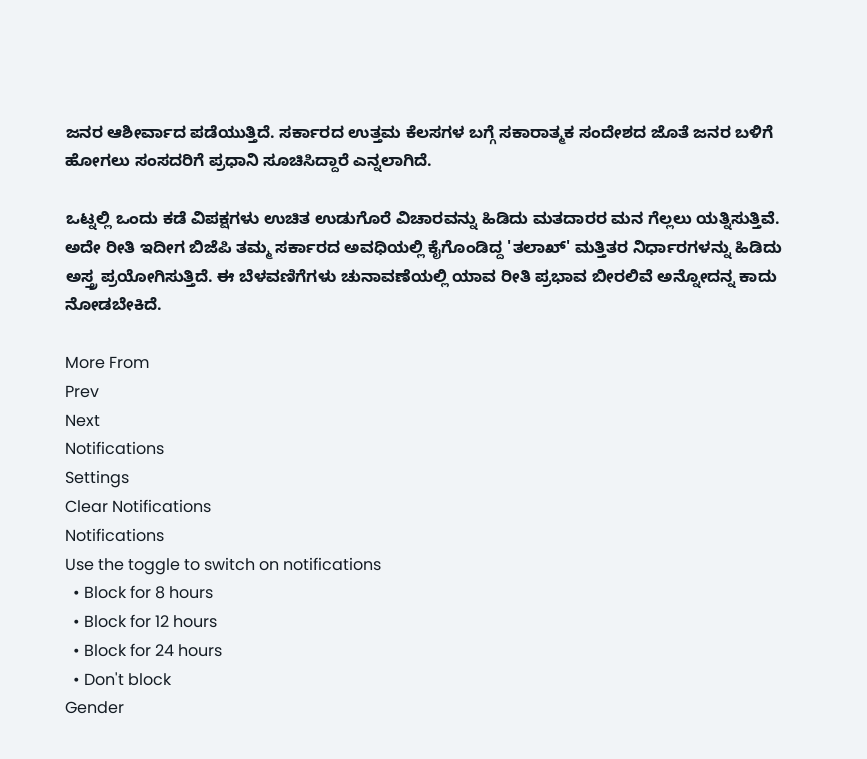ಜನರ ಆಶೀರ್ವಾದ ಪಡೆಯುತ್ತಿದೆ. ಸರ್ಕಾರದ ಉತ್ತಮ ಕೆಲಸಗಳ ಬಗ್ಗೆ ಸಕಾರಾತ್ಮಕ ಸಂದೇಶದ ಜೊತೆ ಜನರ ಬಳಿಗೆ ಹೋಗಲು ಸಂಸದರಿಗೆ ಪ್ರಧಾನಿ ಸೂಚಿಸಿದ್ದಾರೆ ಎನ್ನಲಾಗಿದೆ.

ಒಟ್ನಲ್ಲಿ ಒಂದು ಕಡೆ ವಿಪಕ್ಷಗಳು ಉಚಿತ ಉಡುಗೊರೆ ವಿಚಾರವನ್ನು ಹಿಡಿದು ಮತದಾರರ ಮನ ಗೆಲ್ಲಲು ಯತ್ನಿಸುತ್ತಿವೆ. ಅದೇ ರೀತಿ ಇದೀಗ ಬಿಜೆಪಿ ತಮ್ಮ ಸರ್ಕಾರದ ಅವಧಿಯಲ್ಲಿ ಕೈಗೊಂಡಿದ್ದ 'ತಲಾಖ್' ಮತ್ತಿತರ ನಿರ್ಧಾರಗಳನ್ನು ಹಿಡಿದು ಅಸ್ತ್ರ ಪ್ರಯೋಗಿಸುತ್ತಿದೆ. ಈ ಬೆಳವಣಿಗೆಗಳು ಚುನಾವಣೆಯಲ್ಲಿ ಯಾವ ರೀತಿ ಪ್ರಭಾವ ಬೀರಲಿವೆ ಅನ್ನೋದನ್ನ ಕಾದು ನೋಡಬೇಕಿದೆ.

More From
Prev
Next
Notifications
Settings
Clear Notifications
Notifications
Use the toggle to switch on notifications
  • Block for 8 hours
  • Block for 12 hours
  • Block for 24 hours
  • Don't block
Gender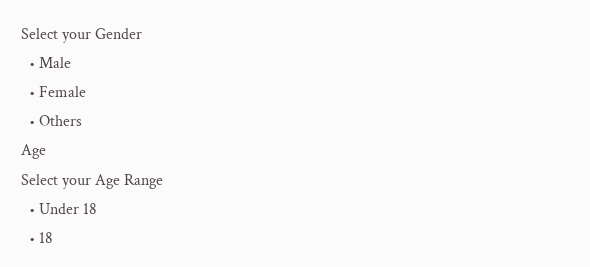Select your Gender
  • Male
  • Female
  • Others
Age
Select your Age Range
  • Under 18
  • 18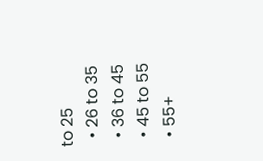to 25
  • 26 to 35
  • 36 to 45
  • 45 to 55
  • 55+